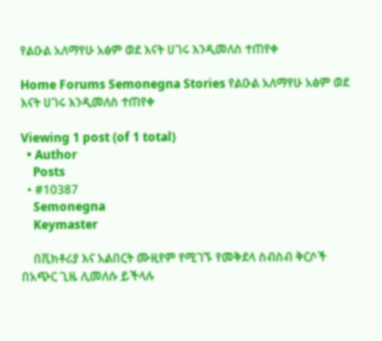የልዑል አለማየሁ አፅም ወደ እናት ሀገሩ እንዲመለስ ተጠየቀ

Home Forums Semonegna Stories የልዑል አለማየሁ አፅም ወደ እናት ሀገሩ እንዲመለስ ተጠየቀ

Viewing 1 post (of 1 total)
  • Author
    Posts
  • #10387
    Semonegna
    Keymaster

    በቪክቶሪያ እና አልበርት ሙዚየም የሚገኙ የመቅደላ ስብስብ ቅርሶች በአጭር ጊዜ ሊመለሱ ይችላሉ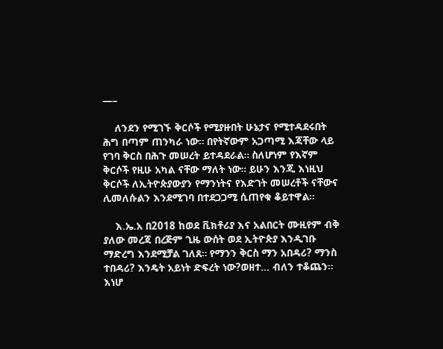—–

    ለንደን የሚገኙ ቅርሶች የሚያዙበት ሁኔታና የሚተዳደሩበት ሕግ በጣም ጠንካራ ነው። በየትኛውም አጋጣሚ እጃቸው ላይ የገባ ቅርስ በሕጉ መሠረት ይተዳደራል። ስለሆነም የእኛም ቅርሶች የዚሁ አካል ናቸው ማለት ነው። ይሁን እንጂ እነዚህ ቅርሶች ለኢትዮጵያውያን የማንነትና የእድገት መሠረቶች ናቸውና ሊመለሱልን እንደሚገባ በተደጋጋሚ ሲጠየቁ ቆይተዋል።

    እ.ኤ.አ በ2018 ከወደ ቪክቶሪያ እና አልበርት ሙዚየም ብቅ ያለው መረጃ በረጅም ጊዜ ውሰት ወደ ኢትዮጵያ እንዲገቡ ማድረግ እንደሚቻል ገለጸ። የማንን ቅርስ ማን አበዳሪ? ማንስ ተበዳሪ? እንዴት አይነት ድፍረት ነው?ወዘተ… ብለን ተቆጨን። እነሆ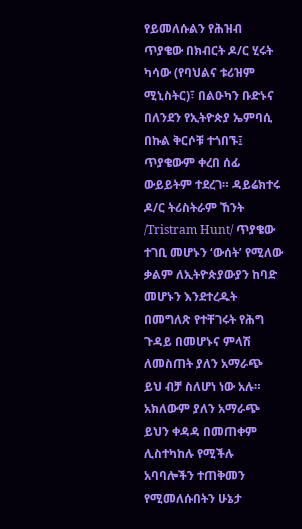የይመለሱልን የሕዝብ ጥያቄው በክብርት ዶ/ር ሂሩት ካሳው (የባህልና ቱሪዝም ሚኒስትር)፣ በልዑካን ቡድኑና በለንደን የኢትዮጵያ ኤምባሲ በኩል ቅርሶቹ ተጎበኙ፤ ጥያቄውም ቀረበ ሰፊ ውይይትም ተደረገ። ዳይሬክተሩ ዶ/ር ትሪስትራም ኸንት /Tristram Hunt/ ጥያቄው ተገቢ መሆኑን ‘ውሰት’ የሚለው ቃልም ለኢትዮጵያውያን ከባድ መሆኑን እንደተረዱት በመግለጽ የተቸገሩት የሕግ ጉዳይ በመሆኑና ምላሽ ለመስጠት ያለን አማራጭ ይህ ብቻ ስለሆነ ነው አሉ። አክለውም ያለን አማራጭ ይህን ቀዳዳ በመጠቀም ሊስተካከሉ የሚችሉ አባባሎችን ተጠቅመን የሚመለሱበትን ሁኔታ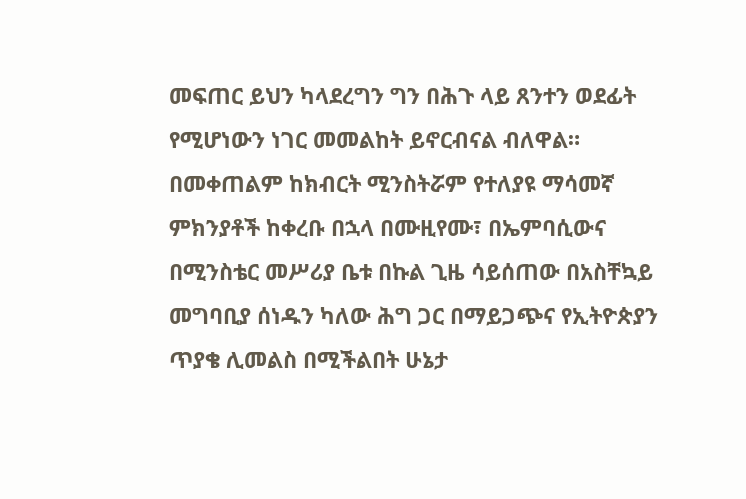መፍጠር ይህን ካላደረግን ግን በሕጉ ላይ ጸንተን ወደፊት የሚሆነውን ነገር መመልከት ይኖርብናል ብለዋል። በመቀጠልም ከክብርት ሚንስትሯም የተለያዩ ማሳመኛ ምክንያቶች ከቀረቡ በኋላ በሙዚየሙ፣ በኤምባሲውና በሚንስቴር መሥሪያ ቤቱ በኩል ጊዜ ሳይሰጠው በአስቸኳይ መግባቢያ ሰነዱን ካለው ሕግ ጋር በማይጋጭና የኢትዮጵያን ጥያቄ ሊመልስ በሚችልበት ሁኔታ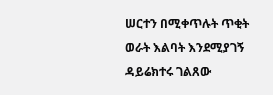ሠርተን በሚቀጥሉት ጥቂት ወራት እልባት እንደሚያገኝ ዳይሬክተሩ ገልጸው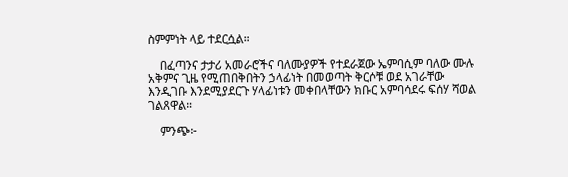ስምምነት ላይ ተደርሷል።

    በፈጣንና ታታሪ አመራሮችና ባለሙያዎች የተደራጀው ኤምባሲም ባለው ሙሉ አቅምና ጊዜ የሚጠበቅበትን ኃላፊነት በመወጣት ቅርሶቹ ወደ አገራቸው እንዲገቡ እንደሚያደርጉ ሃላፊነቱን መቀበላቸውን ክቡር አምባሳደሩ ፍሰሃ ሻወል ገልጸዋል።

    ምንጭ፦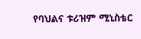የባህልና ቱሪዝም ሚኒስቴር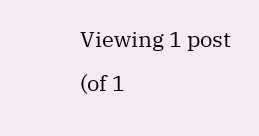Viewing 1 post (of 1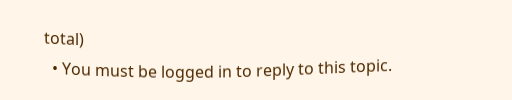total)
  • You must be logged in to reply to this topic.